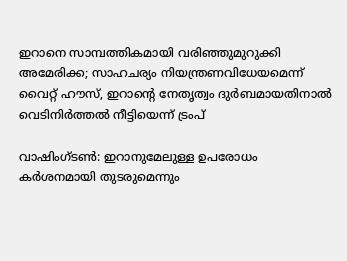ഇറാനെ സാമ്പത്തികമായി വരിഞ്ഞുമുറുക്കി അമേരിക്ക; സാഹചര്യം നിയന്ത്രണവിധേയമെന്ന് വൈറ്റ് ഹൗസ്, ഇറാൻ്റെ നേതൃത്വം ദുർബമായതിനാൽ വെടിനിർത്തൽ നീട്ടിയെന്ന് ട്രംപ്

വാഷിംഗ്ടൺ: ഇറാനുമേലുള്ള ഉപരോധം കർശനമായി തുടരുമെന്നും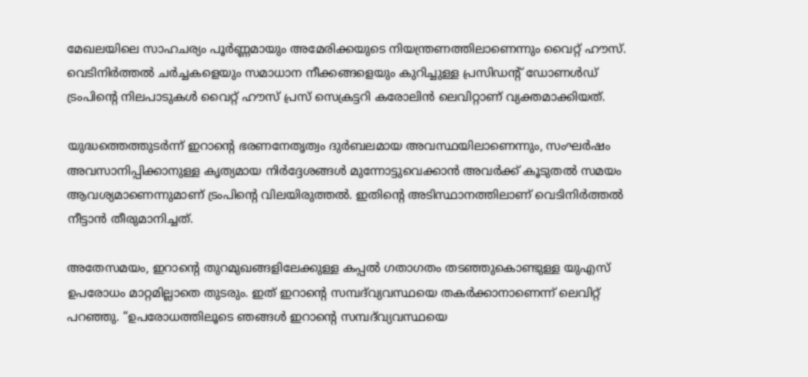മേഖലയിലെ സാഹചര്യം പൂർണ്ണമായും അമേരിക്കയുടെ നിയന്ത്രണത്തിലാണെന്നും വൈറ്റ് ഹൗസ്. വെടിനിർത്തൽ ചർച്ചകളെയും സമാധാന നീക്കങ്ങളെയും കുറിച്ചുള്ള പ്രസിഡൻ്റ് ഡോണൾഡ് ട്രംപിൻ്റെ നിലപാടുകൾ വൈറ്റ് ഹൗസ് പ്രസ് സെക്രട്ടറി കരോലിൻ ലെവിറ്റാണ് വ്യക്തമാക്കിയത്.

യുദ്ധത്തെത്തുടർന്ന് ഇറാൻ്റെ ഭരണനേതൃത്വം ദുർബലമായ അവസ്ഥയിലാണെന്നും, സംഘർഷം അവസാനിപ്പിക്കാനുള്ള കൃത്യമായ നിർദ്ദേശങ്ങൾ മുന്നോട്ടുവെക്കാൻ അവർക്ക് കൂടുതൽ സമയം ആവശ്യമാണെന്നുമാണ് ട്രംപിൻ്റെ വിലയിരുത്തൽ. ഇതിൻ്റെ അടിസ്ഥാനത്തിലാണ് വെടിനിർത്തൽ നീട്ടാൻ തീരുമാനിച്ചത്.

അതേസമയം, ഇറാൻ്റെ തുറമുഖങ്ങളിലേക്കുള്ള കപ്പൽ ഗതാഗതം തടഞ്ഞുകൊണ്ടുള്ള യുഎസ് ഉപരോധം മാറ്റമില്ലാതെ തുടരും. ഇത് ഇറാൻ്റെ സമ്പദ്‌വ്യവസ്ഥയെ തകർക്കാനാണെന്ന് ലെവിറ്റ് പറഞ്ഞു. “ഉപരോധത്തിലൂടെ ഞങ്ങൾ ഇറാൻ്റെ സമ്പദ്‌വ്യവസ്ഥയെ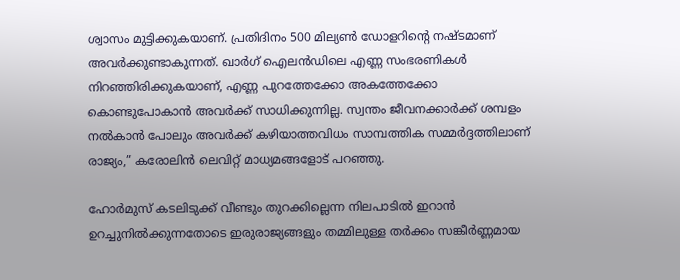ശ്വാസം മുട്ടിക്കുകയാണ്. പ്രതിദിനം 500 മില്യൺ ഡോളറിൻ്റെ നഷ്ടമാണ് അവർക്കുണ്ടാകുന്നത്. ഖാർഗ് ഐലൻഡിലെ എണ്ണ സംഭരണികൾ നിറഞ്ഞിരിക്കുകയാണ്, എണ്ണ പുറത്തേക്കോ അകത്തേക്കോ കൊണ്ടുപോകാൻ അവർക്ക് സാധിക്കുന്നില്ല. സ്വന്തം ജീവനക്കാർക്ക് ശമ്പളം നൽകാൻ പോലും അവർക്ക് കഴിയാത്തവിധം സാമ്പത്തിക സമ്മർദ്ദത്തിലാണ് രാജ്യം,” കരോലിൻ ലെവിറ്റ് മാധ്യമങ്ങളോട് പറഞ്ഞു.

ഹോർമുസ് കടലിടുക്ക് വീണ്ടും തുറക്കില്ലെന്ന നിലപാടിൽ ഇറാൻ ഉറച്ചുനിൽക്കുന്നതോടെ ഇരുരാജ്യങ്ങളും തമ്മിലുള്ള തർക്കം സങ്കീർണ്ണമായ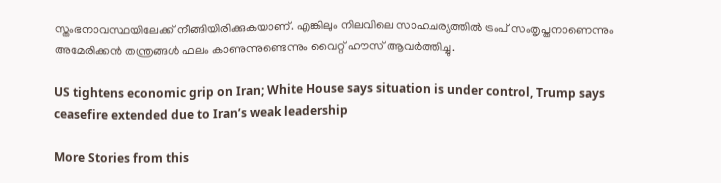സ്തംഭനാവസ്ഥയിലേക്ക് നീങ്ങിയിരിക്കുകയാണ്. എങ്കിലും നിലവിലെ സാഹചര്യത്തിൽ ട്രംപ് സംതൃപ്തനാണെന്നും അമേരിക്കൻ തന്ത്രങ്ങൾ ഫലം കാണുന്നുണ്ടെന്നും വൈറ്റ് ഹൗസ് ആവർത്തിച്ചു.

US tightens economic grip on Iran; White House says situation is under control, Trump says ceasefire extended due to Iran’s weak leadership

More Stories from this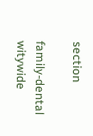section

family-dental
witywide